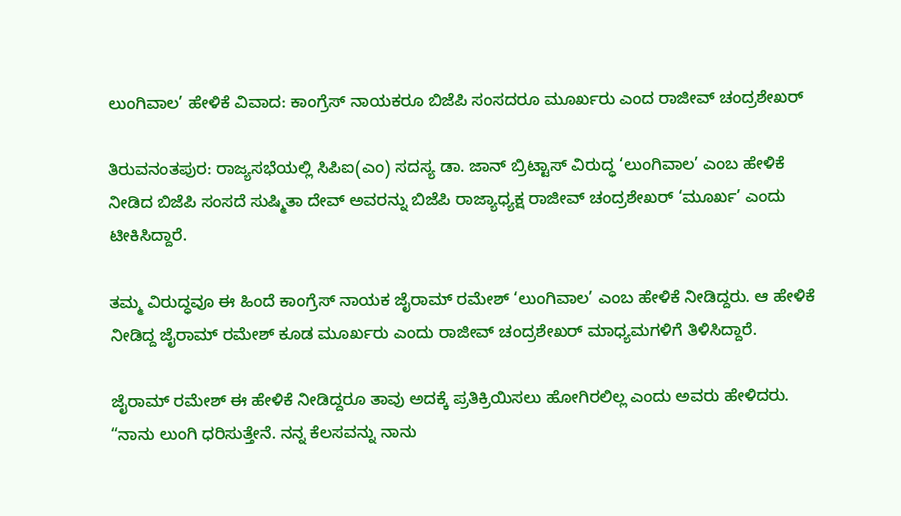ಲುಂಗಿವಾಲ’ ಹೇಳಿಕೆ ವಿವಾದ: ಕಾಂಗ್ರೆಸ್ ನಾಯಕರೂ ಬಿಜೆಪಿ ಸಂಸದರೂ ಮೂರ್ಖರು ಎಂದ ರಾಜೀವ್ ಚಂದ್ರಶೇಖರ್

ತಿರುವನಂತಪುರ: ರಾಜ್ಯಸಭೆಯಲ್ಲಿ ಸಿಪಿಐ(ಎಂ) ಸದಸ್ಯ ಡಾ. ಜಾನ್ ಬ್ರಿಟ್ಟಾಸ್ ವಿರುದ್ಧ ‘ಲುಂಗಿವಾಲ’ ಎಂಬ ಹೇಳಿಕೆ ನೀಡಿದ ಬಿಜೆಪಿ ಸಂಸದೆ ಸುಷ್ಮಿತಾ ದೇವ್ ಅವರನ್ನು ಬಿಜೆಪಿ ರಾಜ್ಯಾಧ್ಯಕ್ಷ ರಾಜೀವ್ ಚಂದ್ರಶೇಖರ್ ‘ಮೂರ್ಖ’ ಎಂದು ಟೀಕಿಸಿದ್ದಾರೆ.

ತಮ್ಮ ವಿರುದ್ಧವೂ ಈ ಹಿಂದೆ ಕಾಂಗ್ರೆಸ್ ನಾಯಕ ಜೈರಾಮ್ ರಮೇಶ್ ‘ಲುಂಗಿವಾಲ’ ಎಂಬ ಹೇಳಿಕೆ ನೀಡಿದ್ದರು. ಆ ಹೇಳಿಕೆ ನೀಡಿದ್ದ ಜೈರಾಮ್ ರಮೇಶ್ ಕೂಡ ಮೂರ್ಖರು ಎಂದು ರಾಜೀವ್ ಚಂದ್ರಶೇಖರ್ ಮಾಧ್ಯಮಗಳಿಗೆ ತಿಳಿಸಿದ್ದಾರೆ.

ಜೈರಾಮ್ ರಮೇಶ್ ಈ ಹೇಳಿಕೆ ನೀಡಿದ್ದರೂ ತಾವು ಅದಕ್ಕೆ ಪ್ರತಿಕ್ರಿಯಿಸಲು ಹೋಗಿರಲಿಲ್ಲ ಎಂದು ಅವರು ಹೇಳಿದರು. “ನಾನು ಲುಂಗಿ ಧರಿಸುತ್ತೇನೆ. ನನ್ನ ಕೆಲಸವನ್ನು ನಾನು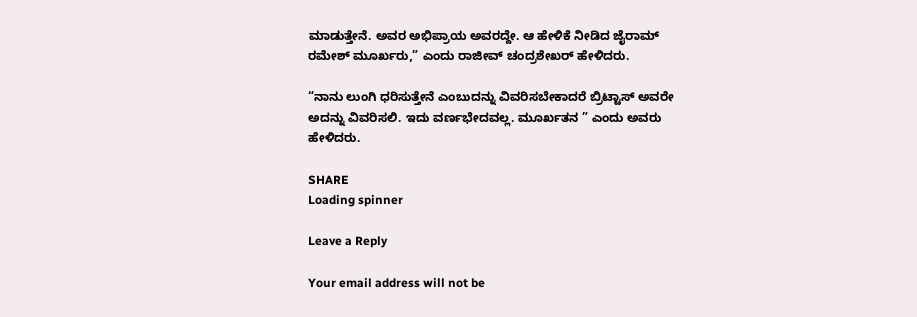ಮಾಡುತ್ತೇನೆ. ಅವರ ಅಭಿಪ್ರಾಯ ಅವರದ್ದೇ. ಆ ಹೇಳಿಕೆ ನೀಡಿದ ಜೈರಾಮ್ ರಮೇಶ್ ಮೂರ್ಖರು,” ಎಂದು ರಾಜೀವ್ ಚಂದ್ರಶೇಖರ್ ಹೇಳಿದರು.

“ನಾನು ಲುಂಗಿ ಧರಿಸುತ್ತೇನೆ ಎಂಬುದನ್ನು ವಿವರಿಸಬೇಕಾದರೆ ಬ್ರಿಟ್ಟಾಸ್ ಅವರೇ ಅದನ್ನು ವಿವರಿಸಲಿ. ಇದು ವರ್ಣಭೇದವಲ್ಲ. ಮೂರ್ಖತನ ” ಎಂದು ಅವರು ಹೇಳಿದರು.

SHARE
Loading spinner

Leave a Reply

Your email address will not be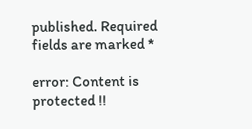published. Required fields are marked *

error: Content is protected !!